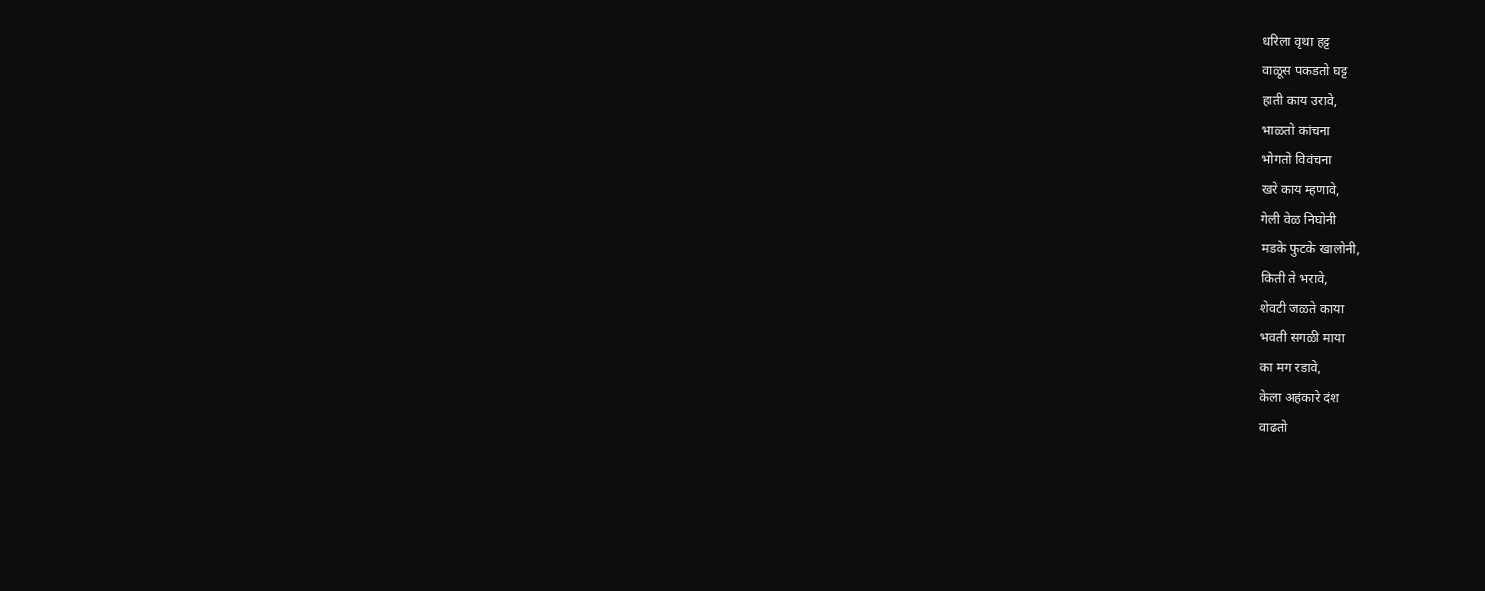धरिला वृथा हट्ट
वाळूस पकडतो घट्ट
हाती काय उरावे,
भाळतो कांचना
भोगतो विवंचना
खरे काय म्हणावे,
गेली वेळ निघोनी
मडके फुटके खालोनी,
किती ते भरावे,
शेवटी जळते काया
भवती सगळी माया
का मग रडावे,
केला अहंकारे दंश
वाढतो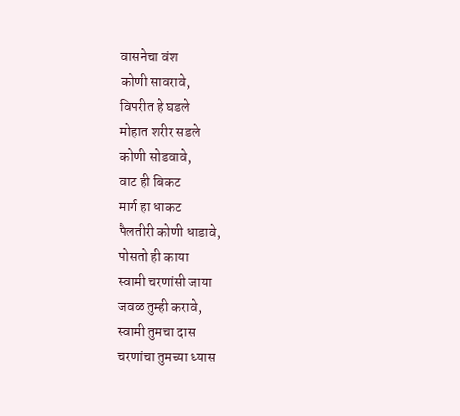वासनेचा वंश
कोणी सावरावे,
विपरीत हे घडले
मोहात शरीर सडले
कोणी सोडवावे,
वाट ही बिकट
मार्ग हा धाकट
पैलतीरी कोणी धाडावे,
पोसतो ही काया
स्वामी चरणांसी जाया
जवळ तुम्ही करावे,
स्वामी तुमचा दास
चरणांचा तुमच्या ध्यास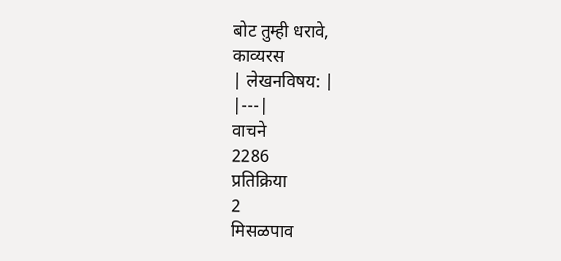बोट तुम्ही धरावे,
काव्यरस
| लेखनविषय: |
|---|
वाचने
2286
प्रतिक्रिया
2
मिसळपाव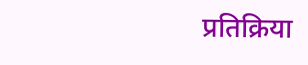प्रतिक्रिया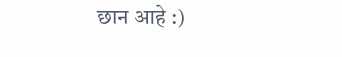छान आहे :)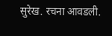सुरेख. रचना आवडली.